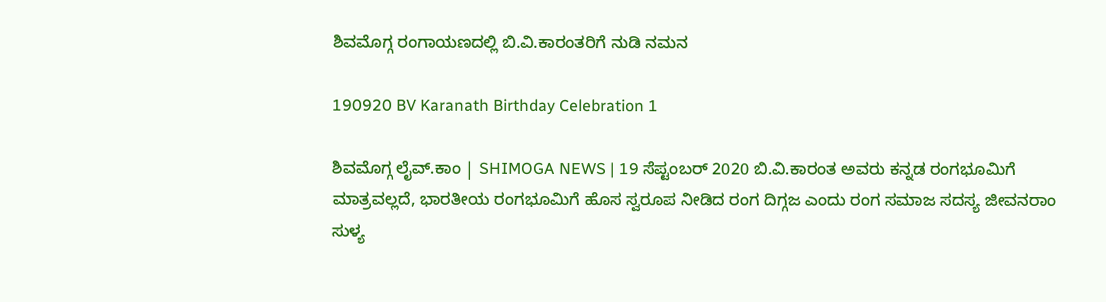ಶಿವಮೊಗ್ಗ ರಂಗಾಯಣದಲ್ಲಿ ಬಿ.ವಿ.ಕಾರಂತರಿಗೆ ನುಡಿ ನಮನ

190920 BV Karanath Birthday Celebration 1

ಶಿವಮೊಗ್ಗ ಲೈವ್.ಕಾಂ | SHIMOGA NEWS | 19 ಸೆಪ್ಟಂಬರ್ 2020 ಬಿ.ವಿ.ಕಾರಂತ ಅವರು ಕನ್ನಡ ರಂಗಭೂಮಿಗೆ ಮಾತ್ರವಲ್ಲದೆ, ಭಾರತೀಯ ರಂಗಭೂಮಿಗೆ ಹೊಸ ಸ್ವರೂಪ ನೀಡಿದ ರಂಗ ದಿಗ್ಗಜ ಎಂದು ರಂಗ ಸಮಾಜ ಸದಸ್ಯ ಜೀವನರಾಂ ಸುಳ್ಯ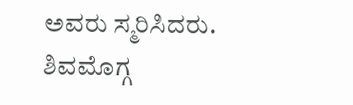ಅವರು ಸ್ಮರಿಸಿದರು. ಶಿವಮೊಗ್ಗ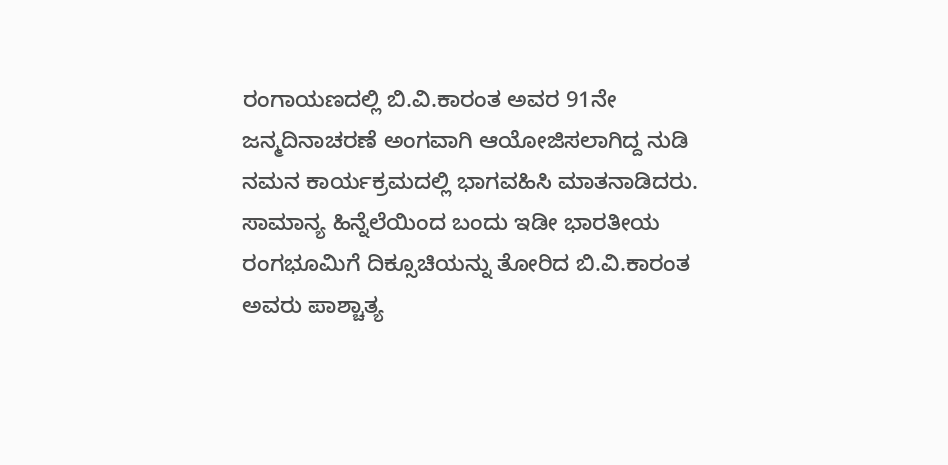ರಂಗಾಯಣದಲ್ಲಿ ಬಿ.ವಿ.ಕಾರಂತ ಅವರ 91ನೇ ಜನ್ಮದಿನಾಚರಣೆ ಅಂಗವಾಗಿ ಆಯೋಜಿಸಲಾಗಿದ್ದ ನುಡಿ ನಮನ ಕಾರ್ಯಕ್ರಮದಲ್ಲಿ ಭಾಗವಹಿಸಿ ಮಾತನಾಡಿದರು. ಸಾಮಾನ್ಯ ಹಿನ್ನೆಲೆಯಿಂದ ಬಂದು ಇಡೀ ಭಾರತೀಯ ರಂಗಭೂಮಿಗೆ ದಿಕ್ಸೂಚಿಯನ್ನು ತೋರಿದ ಬಿ.ವಿ.ಕಾರಂತ ಅವರು ಪಾಶ್ಚಾತ್ಯ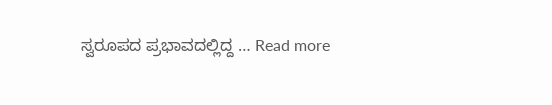ಸ್ವರೂಪದ ಪ್ರಭಾವದಲ್ಲಿದ್ದ … Read more